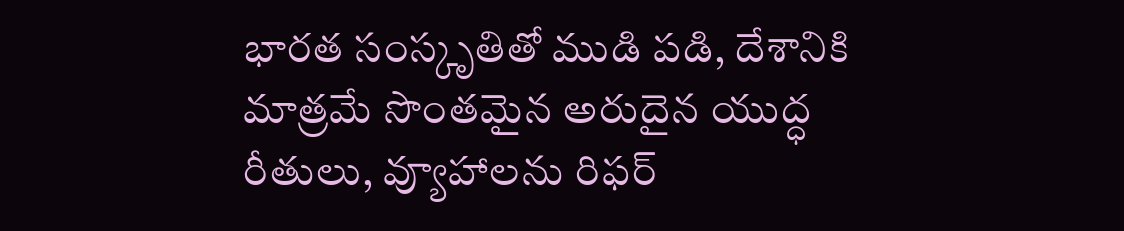భారత సంస్కృతితో ముడి పడి, దేశానికి మాత్రమే సొంతమైన అరుదైన యుద్ధ రీతులు, వ్యూహాలను రిఫర్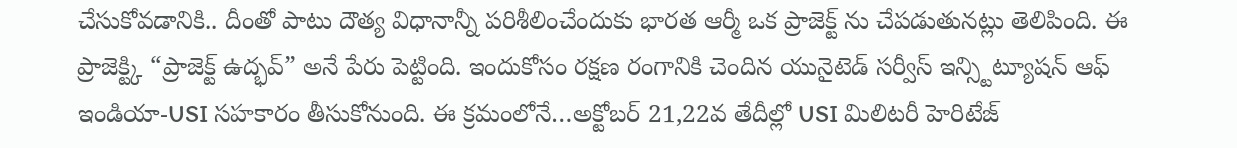చేసుకోవడానికి.. దీంతో పాటు దౌత్య విధానాన్నీ పరిశీలించేందుకు భారత ఆర్మీ ఒక ప్రాజెక్ట్ ను చేపడుతునట్లు తెలిపింది. ఈ ప్రాజెక్ట్కి “ప్రాజెక్ట్ ఉద్భవ్” అనే పేరు పెట్టింది. ఇందుకోసం రక్షణ రంగానికి చెందిన యునైటెడ్ సర్వీస్ ఇన్స్టిట్యూషన్ ఆఫ్ ఇండియా-USI సహకారం తీసుకోనుంది. ఈ క్రమంలోనే…అక్టోబర్ 21,22వ తేదీల్లో USI మిలిటరీ హెరిటేజ్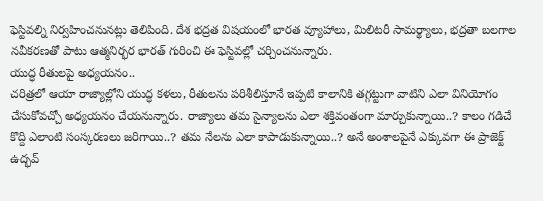ఫెస్టివల్ని నిర్వహించనునట్లు తెలిపింది. దేశ భద్రత విషయంలో భారత వ్యూహాలు, మిలిటరీ సామర్థ్యాలు, భద్రతా బలగాల నవీకరణతో పాటు ఆత్మనిర్భర భారత్ గురించి ఈ ఫెస్టివల్లో చర్చించనున్నారు.
యుద్ధ రీతులపై అధ్యయనం..
చరిత్రలో ఆయా రాజ్యాల్లోని యుద్ధ కళలు, రీతులను పరిశీలిస్తూనే ఇప్పటి కాలానికి తగ్గట్టుగా వాటిని ఎలా వినియోగం చేసుకోవచ్చో అధ్యయనం చేయనున్నారు. రాజ్యాలు తమ సైన్యాలను ఎలా శక్తివంతంగా మార్చుకున్నాయి..? కాలం గడిచే కొద్ది ఎలాంటి సంస్కరణలు జరిగాయి..? తమ నేలను ఎలా కాపాడుకున్నాయి..? అనే అంశాలపైనే ఎక్కువగా ఈ ప్రాజెక్ట్ ఉద్భవ్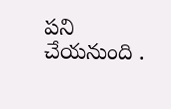పని చేయనుంది .